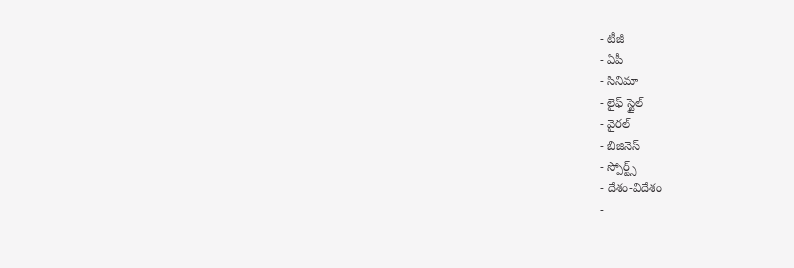- టీజీ
- ఏపీ
- సినిమా
- లైఫ్ స్టైల్
- వైరల్
- బిజినెస్
- స్పోర్ట్స్
- దేశం-విదేశం
-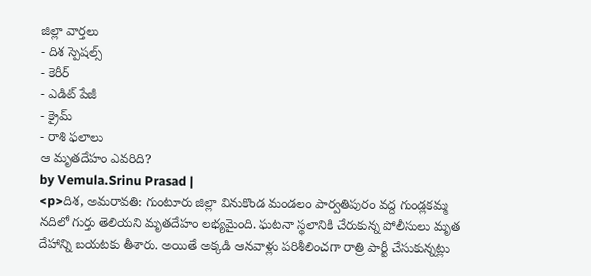జిల్లా వార్తలు
- దిశ స్పెషల్స్
- కెరీర్
- ఎడిట్ పేజీ
- క్రైమ్
- రాశి ఫలాలు
ఆ మృతదేహం ఎవరిది?
by Vemula.Srinu Prasad |
<p>దిశ, అమరావతి: గుంటూరు జిల్లా వినుకొండ మండలం పార్వతిపురం వద్ద గుండ్లకమ్మ నదిలో గుర్తు తెలియని మృతదేహం లభ్యమైంది. ఘటనా స్థలానికి చేరుకున్న పోలీసులు మృత దేహాన్ని బయటకు తీశారు. అయితే అక్కడి ఆనవాళ్లు పరిశీలించగా రాత్రి పార్టీ చేసుకున్నట్లు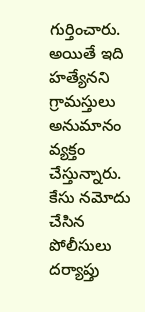గుర్తించారు. అయితే ఇది హత్యేనని గ్రామస్తులు అనుమానం వ్యక్తం చేస్తున్నారు. కేసు నమోదు చేసిన పోలీసులు దర్యాప్తు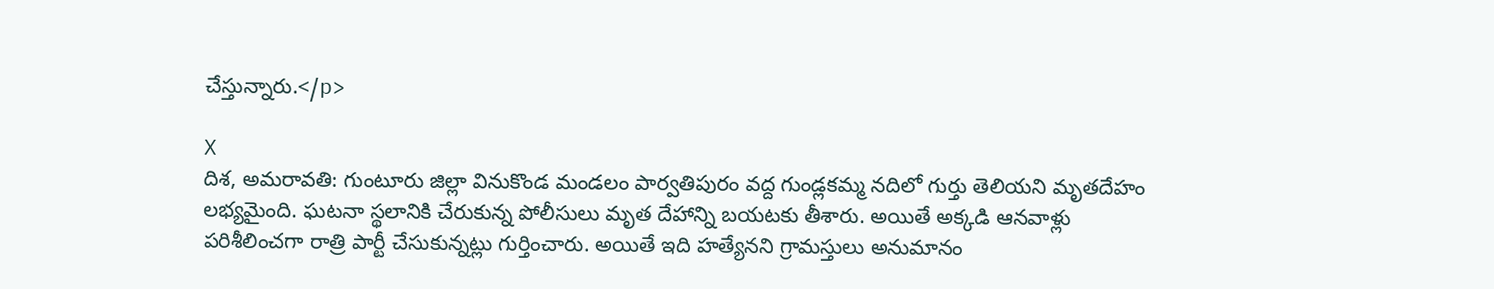చేస్తున్నారు.</p>

X
దిశ, అమరావతి: గుంటూరు జిల్లా వినుకొండ మండలం పార్వతిపురం వద్ద గుండ్లకమ్మ నదిలో గుర్తు తెలియని మృతదేహం లభ్యమైంది. ఘటనా స్థలానికి చేరుకున్న పోలీసులు మృత దేహాన్ని బయటకు తీశారు. అయితే అక్కడి ఆనవాళ్లు పరిశీలించగా రాత్రి పార్టీ చేసుకున్నట్లు గుర్తించారు. అయితే ఇది హత్యేనని గ్రామస్తులు అనుమానం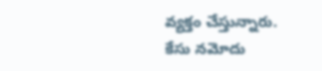వ్యక్తం చేస్తున్నారు. కేసు నమోదు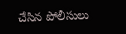చేసిన పోలీసులు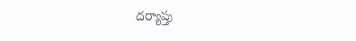దర్యాప్తు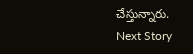చేస్తున్నారు.
Next Story